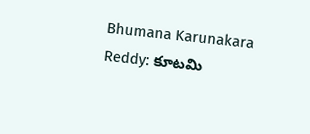Bhumana Karunakara Reddy: కూటమి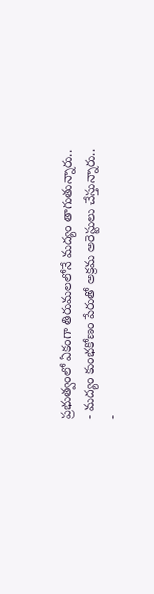ప్రభుత్వంలో ఏకంగా తిరుమలలోనే మద్యం తాగుతున్నారు..
- మద్యం కుంభకోణం పేరుతో అక్రమ అరెస్టులు చేస్తున్నారు..
-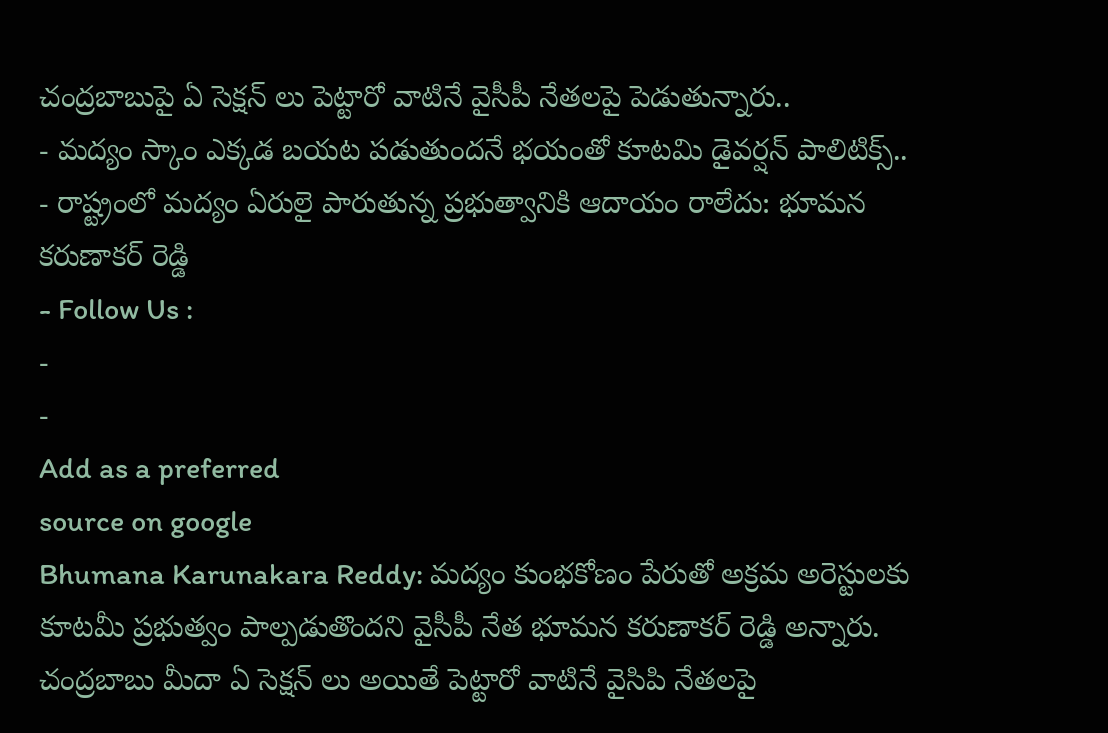చంద్రబాబుపై ఏ సెక్షన్ లు పెట్టారో వాటినే వైసీపీ నేతలపై పెడుతున్నారు..
- మద్యం స్కాం ఎక్కడ బయట పడుతుందనే భయంతో కూటమి డైవర్షన్ పాలిటిక్స్..
- రాష్ట్రంలో మద్యం ఏరులై పారుతున్న ప్రభుత్వానికి ఆదాయం రాలేదు: భూమన కరుణాకర్ రెడ్డి
- Follow Us :
-
-
Add as a preferred
source on google
Bhumana Karunakara Reddy: మద్యం కుంభకోణం పేరుతో అక్రమ అరెస్టులకు కూటమీ ప్రభుత్వం పాల్పడుతొందని వైసీపీ నేత భూమన కరుణాకర్ రెడ్డి అన్నారు. చంద్రబాబు మీదా ఏ సెక్షన్ లు అయితే పెట్టారో వాటినే వైసిపి నేతలపై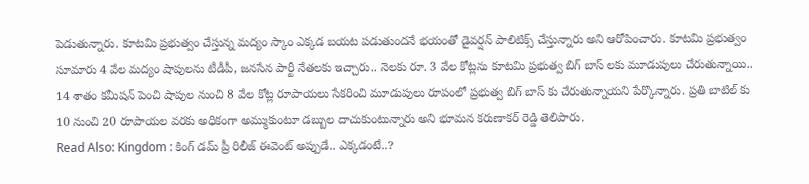పెడుతున్నారు. కూటమి ప్రభుత్వం చేస్తున్న మద్యం స్కాం ఎక్కడ బయట పడుతుందనే భయంతో డైవర్షన్ పాలిటిక్స్ చేస్తున్నారు అని ఆరోపించారు. కూటమి ప్రభుత్వం సూమారు 4 వేల మద్యం షాపులను టీడీపీ, జనసేన పార్టీ నేతలకు ఇచ్చారు.. నెలకు రూ. 3 వేల కోట్లను కూటమి ప్రభుత్వ బిగ్ బాస్ లకు మూడుపులు చేరుతున్నాయి.. 14 శాతం కమీషన్ పెంచి షాపుల నుంచి 8 వేల కోట్ల రూపాయలు సేకరించి మూడుపులు రూపంలో ప్రభుత్వ బిగ్ బాస్ కు చేరుతున్నాయని పేర్కొన్నారు. ప్రతి బాటిల్ కు 10 నుంచి 20 రూపాయల వరకు అధికంగా అమ్ముకుంటూ డబ్బుల దాచుకుంటున్నారు అని భూమన కరుణాకర్ రెడ్డి తెలిపారు.
Read Also: Kingdom : కింగ్ డమ్ ప్రీ రిలీజ్ ఈవెంట్ అప్పుడే.. ఎక్కడంటే..?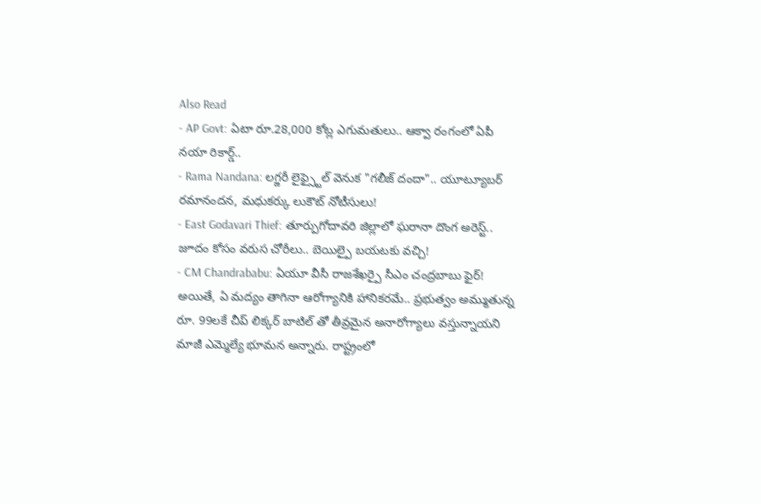Also Read
- AP Govt: ఏటా రూ.28,000 కోట్ల ఎగుమతులు.. ఆక్వా రంగంలో ఏపీ నయా రికార్డ్..
- Rama Nandana: లగ్జరీ లైఫ్స్టైల్ వెనుక "గలీజ్ దందా".. యూట్యూబర్ రమానందన, మధుకర్కు లుకౌట్ నోటీసులు!
- East Godavari Thief: తూర్పుగోదావరి జిల్లాలో ఘరానా దొంగ అరెస్ట్.. జూదం కోసం వరుస చోరీలు.. బెయిల్పై బయటకు వచ్చి!
- CM Chandrababu: ఏయూ వీసీ రాజశేఖర్పై సీఎం చంద్రబాబు ఫైర్!
అయితే, ఏ మద్యం తాగినా ఆరోగ్యానికి హానికరమే.. ప్రభుత్వం అమ్ముతున్న రూ. 99లకే చీప్ లిక్కర్ బాటిల్ తో తీవ్రమైన అనారోగ్యాలు వస్తున్నాయని మాజీ ఎమ్మెల్యే భూమన అన్నారు. రాష్ట్రంలో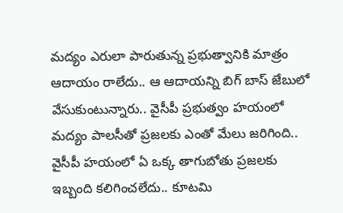మద్యం ఎరులా పారుతున్న ప్రభుత్వానికి మాత్రం ఆదాయం రాలేదు.. ఆ ఆదాయన్ని బిగ్ బాస్ జేబులో వేసుకుంటున్నారు.. వైసీపీ ప్రభుత్వం హయంలో మద్యం పాలసీతో ప్రజలకు ఎంతో మేలు జరిగింది.. వైసీపీ హయంలో ఏ ఒక్క తాగుబోతు ప్రజలకు ఇబ్బంది కలిగించలేదు.. కూటమి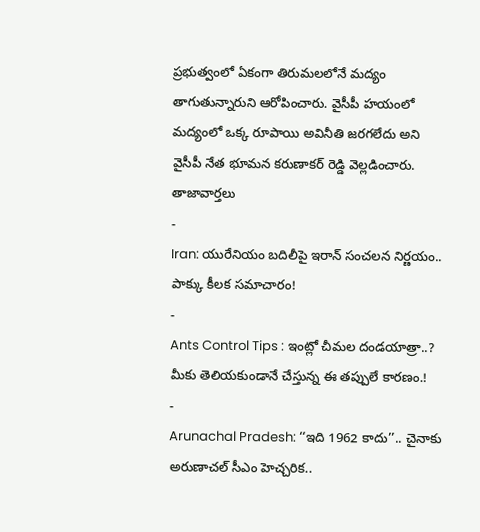ప్రభుత్వంలో ఏకంగా తిరుమలలోనే మద్యం తాగుతున్నారుని ఆరోపించారు. వైసీపీ హయంలో మద్యంలో ఒక్క రూపాయి అవినీతి జరగలేదు అని వైసీపీ నేత భూమన కరుణాకర్ రెడ్డి వెల్లడించారు.
తాజావార్తలు
-
Iran: యురేనియం బదిలీపై ఇరాన్ సంచలన నిర్ణయం.. పాక్కు కీలక సమాచారం!
-
Ants Control Tips : ఇంట్లో చీమల దండయాత్రా..? మీకు తెలియకుండానే చేస్తున్న ఈ తప్పులే కారణం.!
-
Arunachal Pradesh: ‘‘ఇది 1962 కాదు’’.. చైనాకు అరుణాచల్ సీఎం హెచ్చరిక..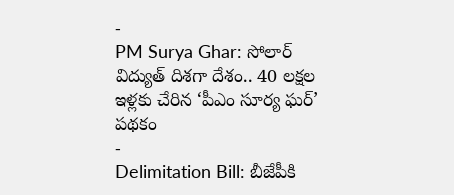-
PM Surya Ghar: సోలార్ విద్యుత్ దిశగా దేశం.. 40 లక్షల ఇళ్లకు చేరిన ‘పీఎం సూర్య ఘర్’ పథకం
-
Delimitation Bill: బీజేపీకి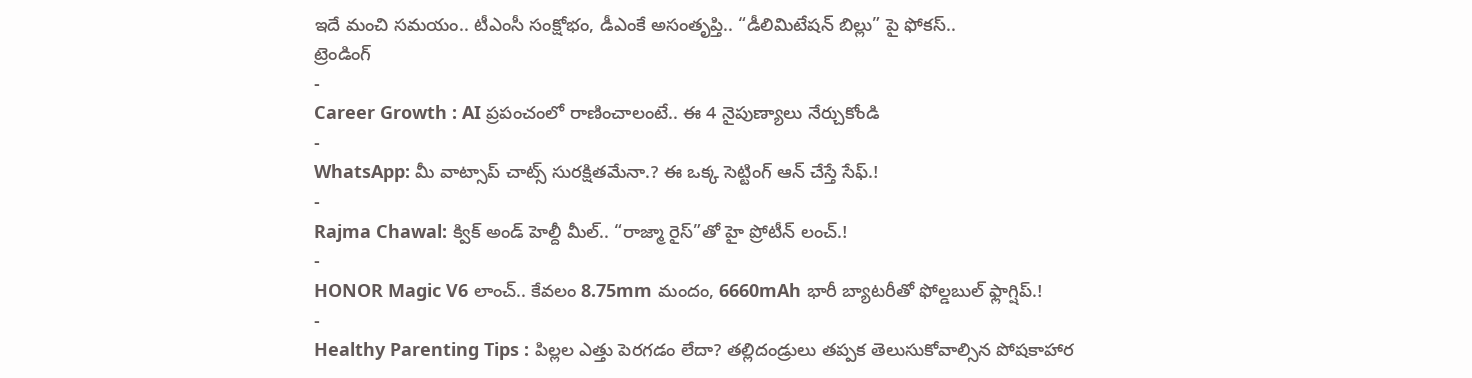ఇదే మంచి సమయం.. టీఎంసీ సంక్షోభం, డీఎంకే అసంతృప్తి.. “డీలిమిటేషన్ బిల్లు” పై ఫోకస్..
ట్రెండింగ్
-
Career Growth : AI ప్రపంచంలో రాణించాలంటే.. ఈ 4 నైపుణ్యాలు నేర్చుకోండి
-
WhatsApp: మీ వాట్సాప్ చాట్స్ సురక్షితమేనా.? ఈ ఒక్క సెట్టింగ్ ఆన్ చేస్తే సేఫ్.!
-
Rajma Chawal: క్విక్ అండ్ హెల్దీ మీల్.. “రాజ్మా రైస్”తో హై ప్రోటీన్ లంచ్.!
-
HONOR Magic V6 లాంచ్.. కేవలం 8.75mm మందం, 6660mAh భారీ బ్యాటరీతో ఫోల్డబుల్ ఫ్లాగ్షిప్.!
-
Healthy Parenting Tips : పిల్లల ఎత్తు పెరగడం లేదా? తల్లిదండ్రులు తప్పక తెలుసుకోవాల్సిన పోషకాహార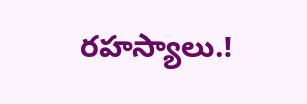రహస్యాలు.!